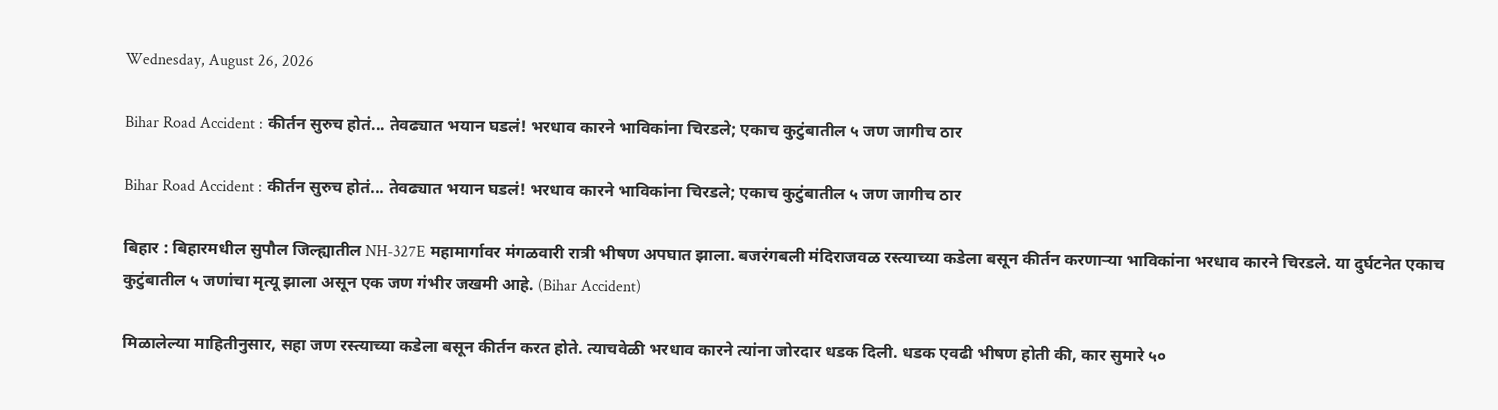Wednesday, August 26, 2026

Bihar Road Accident : कीर्तन सुरुच होतं... तेवढ्यात भयान घडलं! भरधाव कारने भाविकांना चिरडले; एकाच कुटुंबातील ५ जण जागीच ठार

Bihar Road Accident : कीर्तन सुरुच होतं... तेवढ्यात भयान घडलं! भरधाव कारने भाविकांना चिरडले; एकाच कुटुंबातील ५ जण जागीच ठार

बिहार : बिहारमधील सुपौल जिल्ह्यातील NH-327E महामार्गावर मंगळवारी रात्री भीषण अपघात झाला. बजरंगबली मंदिराजवळ रस्त्याच्या कडेला बसून कीर्तन करणाऱ्या भाविकांना भरधाव कारने चिरडले. या दुर्घटनेत एकाच कुटुंबातील ५ जणांचा मृत्यू झाला असून एक जण गंभीर जखमी आहे. (Bihar Accident)

मिळालेल्या माहितीनुसार, सहा जण रस्त्याच्या कडेला बसून कीर्तन करत होते. त्याचवेळी भरधाव कारने त्यांना जोरदार धडक दिली. धडक एवढी भीषण होती की, कार सुमारे ५०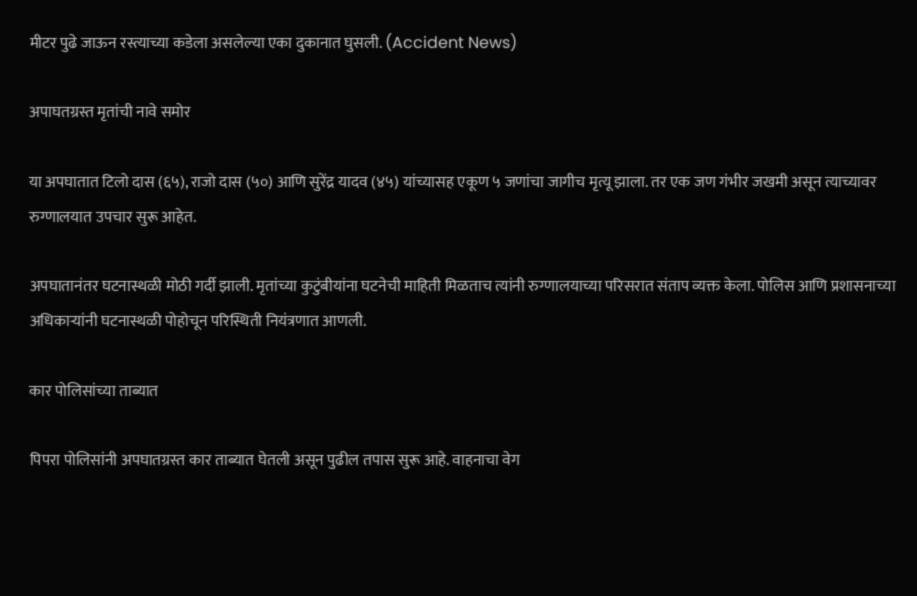मीटर पुढे जाऊन रस्त्याच्या कडेला असलेल्या एका दुकानात घुसली. (Accident News)

अपाघतग्रस्त मृतांची नावे समोर

या अपघातात टिलो दास (६५), राजो दास (५०) आणि सुरेंद्र यादव (४५) यांच्यासह एकूण ५ जणांचा जागीच मृत्यू झाला. तर एक जण गंभीर जखमी असून त्याच्यावर रुग्णालयात उपचार सुरू आहेत.

अपघातानंतर घटनास्थळी मोठी गर्दी झाली. मृतांच्या कुटुंबीयांना घटनेची माहिती मिळताच त्यांनी रुग्णालयाच्या परिसरात संताप व्यक्त केला. पोलिस आणि प्रशासनाच्या अधिकाऱ्यांनी घटनास्थळी पोहोचून परिस्थिती नियंत्रणात आणली.

कार पोलिसांच्या ताब्यात

पिपरा पोलिसांनी अपघातग्रस्त कार ताब्यात घेतली असून पुढील तपास सुरू आहे. वाहनाचा वेग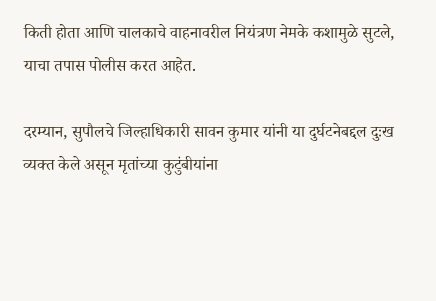किती होता आणि चालकाचे वाहनावरील नियंत्रण नेमके कशामुळे सुटले, याचा तपास पोलीस करत आहेत.

दरम्यान, सुपौलचे जिल्हाधिकारी सावन कुमार यांनी या दुर्घटनेबद्दल दुःख व्यक्त केले असून मृतांच्या कुटुंबीयांना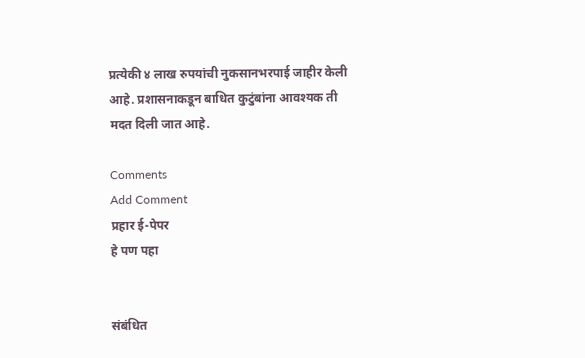प्रत्येकी ४ लाख रुपयांची नुकसानभरपाई जाहीर केली आहे. प्रशासनाकडून बाधित कुटुंबांना आवश्यक ती मदत दिली जात आहे.

Comments
Add Comment
प्रहार ई-पेपर
हे पण पहा


संबंधित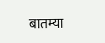बातम्या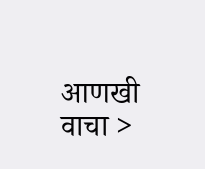आणखी वाचा >